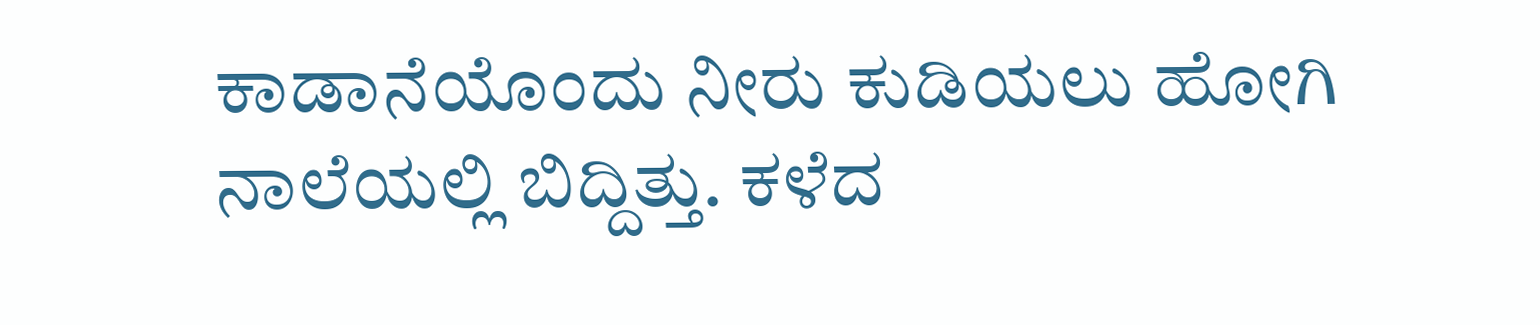ಕಾಡಾನೆಯೊಂದು ನೀರು ಕುಡಿಯಲು ಹೋಗಿ ನಾಲೆಯಲ್ಲಿ ಬಿದ್ದಿತ್ತು. ಕಳೆದ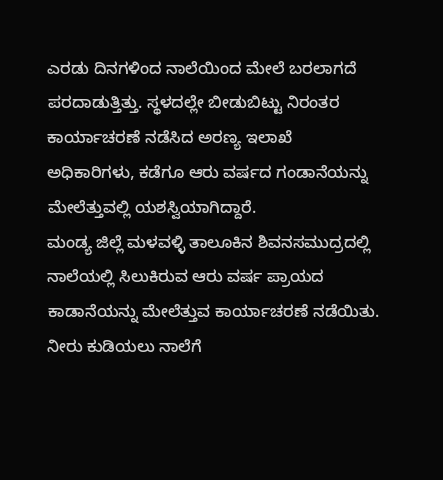ಎರಡು ದಿನಗಳಿಂದ ನಾಲೆಯಿಂದ ಮೇಲೆ ಬರಲಾಗದೆ ಪರದಾಡುತ್ತಿತ್ತು. ಸ್ಥಳದಲ್ಲೇ ಬೀಡುಬಿಟ್ಟು ನಿರಂತರ ಕಾರ್ಯಾಚರಣೆ ನಡೆಸಿದ ಅರಣ್ಯ ಇಲಾಖೆ ಅಧಿಕಾರಿಗಳು, ಕಡೆಗೂ ಆರು ವರ್ಷದ ಗಂಡಾನೆಯನ್ನು ಮೇಲೆತ್ತುವಲ್ಲಿ ಯಶಸ್ವಿಯಾಗಿದ್ದಾರೆ.
ಮಂಡ್ಯ ಜಿಲ್ಲೆ ಮಳವಳ್ಳಿ ತಾಲೂಕಿನ ಶಿವನಸಮುದ್ರದಲ್ಲಿ ನಾಲೆಯಲ್ಲಿ ಸಿಲುಕಿರುವ ಆರು ವರ್ಷ ಪ್ರಾಯದ ಕಾಡಾನೆಯನ್ನು ಮೇಲೆತ್ತುವ ಕಾರ್ಯಾಚರಣೆ ನಡೆಯಿತು. ನೀರು ಕುಡಿಯಲು ನಾಲೆಗೆ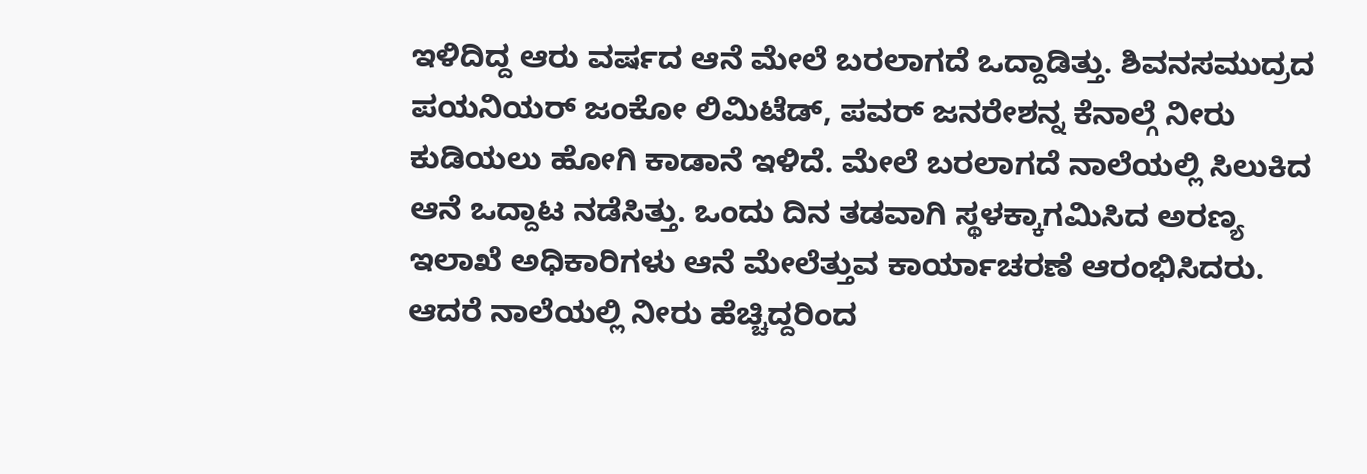ಇಳಿದಿದ್ದ ಆರು ವರ್ಷದ ಆನೆ ಮೇಲೆ ಬರಲಾಗದೆ ಒದ್ದಾಡಿತ್ತು. ಶಿವನಸಮುದ್ರದ ಪಯನಿಯರ್ ಜಂಕೋ ಲಿಮಿಟೆಡ್, ಪವರ್ ಜನರೇಶನ್ನ ಕೆನಾಲ್ಗೆ ನೀರು ಕುಡಿಯಲು ಹೋಗಿ ಕಾಡಾನೆ ಇಳಿದೆ. ಮೇಲೆ ಬರಲಾಗದೆ ನಾಲೆಯಲ್ಲಿ ಸಿಲುಕಿದ ಆನೆ ಒದ್ದಾಟ ನಡೆಸಿತ್ತು. ಒಂದು ದಿನ ತಡವಾಗಿ ಸ್ಥಳಕ್ಕಾಗಮಿಸಿದ ಅರಣ್ಯ ಇಲಾಖೆ ಅಧಿಕಾರಿಗಳು ಆನೆ ಮೇಲೆತ್ತುವ ಕಾರ್ಯಾಚರಣೆ ಆರಂಭಿಸಿದರು. ಆದರೆ ನಾಲೆಯಲ್ಲಿ ನೀರು ಹೆಚ್ಚಿದ್ದರಿಂದ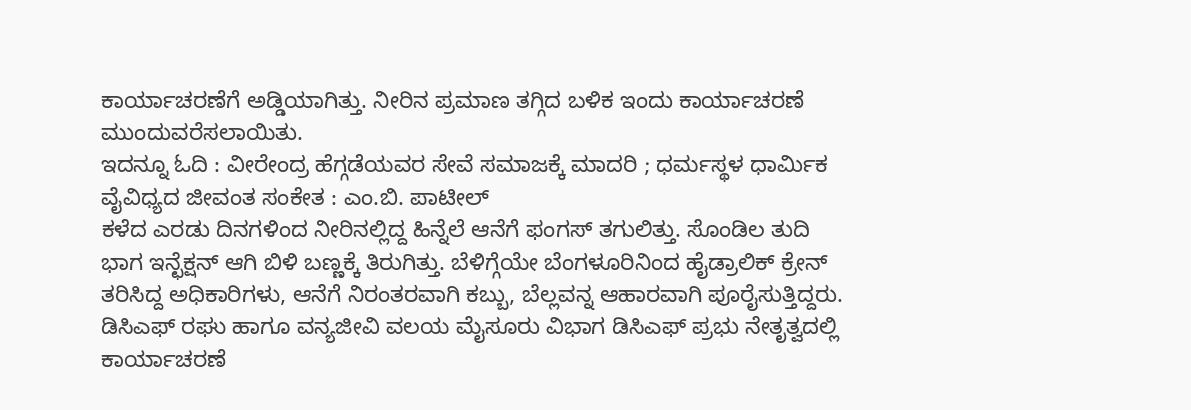ಕಾರ್ಯಾಚರಣೆಗೆ ಅಡ್ಡಿಯಾಗಿತ್ತು. ನೀರಿನ ಪ್ರಮಾಣ ತಗ್ಗಿದ ಬಳಿಕ ಇಂದು ಕಾರ್ಯಾಚರಣೆ ಮುಂದುವರೆಸಲಾಯಿತು.
ಇದನ್ನೂ ಓದಿ : ವೀರೇಂದ್ರ ಹೆಗ್ಗಡೆಯವರ ಸೇವೆ ಸಮಾಜಕ್ಕೆ ಮಾದರಿ ; ಧರ್ಮಸ್ಥಳ ಧಾರ್ಮಿಕ ವೈವಿಧ್ಯದ ಜೀವಂತ ಸಂಕೇತ : ಎಂ.ಬಿ. ಪಾಟೀಲ್
ಕಳೆದ ಎರಡು ದಿನಗಳಿಂದ ನೀರಿನಲ್ಲಿದ್ದ ಹಿನ್ನೆಲೆ ಆನೆಗೆ ಫಂಗಸ್ ತಗುಲಿತ್ತು. ಸೊಂಡಿಲ ತುದಿ ಭಾಗ ಇನ್ಛೆಕ್ಷನ್ ಆಗಿ ಬಿಳಿ ಬಣ್ಣಕ್ಕೆ ತಿರುಗಿತ್ತು. ಬೆಳಿಗ್ಗೆಯೇ ಬೆಂಗಳೂರಿನಿಂದ ಹೈಡ್ರಾಲಿಕ್ ಕ್ರೇನ್ ತರಿಸಿದ್ದ ಅಧಿಕಾರಿಗಳು, ಆನೆಗೆ ನಿರಂತರವಾಗಿ ಕಬ್ಬು, ಬೆಲ್ಲವನ್ನ ಆಹಾರವಾಗಿ ಪೂರೈಸುತ್ತಿದ್ದರು. ಡಿಸಿಎಫ್ ರಘು ಹಾಗೂ ವನ್ಯಜೀವಿ ವಲಯ ಮೈಸೂರು ವಿಭಾಗ ಡಿಸಿಎಫ್ ಪ್ರಭು ನೇತೃತ್ವದಲ್ಲಿ ಕಾರ್ಯಾಚರಣೆ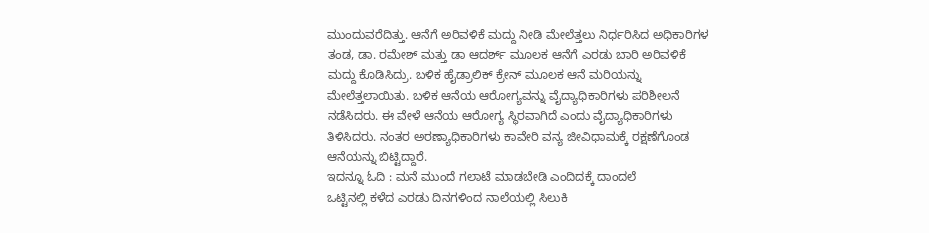ಮುಂದುವರೆದಿತ್ತು. ಆನೆಗೆ ಅರಿವಳಿಕೆ ಮದ್ದು ನೀಡಿ ಮೇಲೆತ್ತಲು ನಿರ್ಧರಿಸಿದ ಅಧಿಕಾರಿಗಳ ತಂಡ, ಡಾ. ರಮೇಶ್ ಮತ್ತು ಡಾ ಆದರ್ಶ್ ಮೂಲಕ ಆನೆಗೆ ಎರಡು ಬಾರಿ ಅರಿವಳಿಕೆ ಮದ್ದು ಕೊಡಿಸಿದ್ರು. ಬಳಿಕ ಹೈಡ್ರಾಲಿಕ್ ಕ್ರೇನ್ ಮೂಲಕ ಆನೆ ಮರಿಯನ್ನು ಮೇಲೆತ್ತಲಾಯಿತು. ಬಳಿಕ ಆನೆಯ ಆರೋಗ್ಯವನ್ನು ವೈದ್ಯಾಧಿಕಾರಿಗಳು ಪರಿಶೀಲನೆ ನಡೆಸಿದರು. ಈ ವೇಳೆ ಆನೆಯ ಆರೋಗ್ಯ ಸ್ಥಿರವಾಗಿದೆ ಎಂದು ವೈದ್ಯಾಧಿಕಾರಿಗಳು ತಿಳಿಸಿದರು. ನಂತರ ಅರಣ್ಯಾಧಿಕಾರಿಗಳು ಕಾವೇರಿ ವನ್ಯ ಜೀವಿಧಾಮಕ್ಕೆ ರಕ್ಷಣೆಗೊಂಡ ಆನೆಯನ್ನು ಬಿಟ್ಟಿದ್ದಾರೆ.
ಇದನ್ನೂ ಓದಿ : ಮನೆ ಮುಂದೆ ಗಲಾಟೆ ಮಾಡಬೇಡಿ ಎಂದಿದಕ್ಕೆ ದಾಂದಲೆ
ಒಟ್ಟಿನಲ್ಲಿ ಕಳೆದ ಎರಡು ದಿನಗಳಿಂದ ನಾಲೆಯಲ್ಲಿ ಸಿಲುಕಿ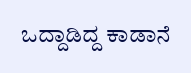ಒದ್ದಾಡಿದ್ದ ಕಾಡಾನೆ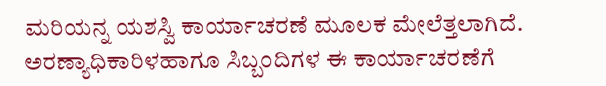ಮರಿಯನ್ನ ಯಶಸ್ವಿ ಕಾರ್ಯಾಚರಣೆ ಮೂಲಕ ಮೇಲೆತ್ತಲಾಗಿದೆ. ಅರಣ್ಯಾಧಿಕಾರಿಳಹಾಗೂ ಸಿಬ್ಬಂದಿಗಳ ಈ ಕಾರ್ಯಾಚರಣೆಗೆ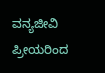ವನ್ಯಜೀವಿ ಪ್ರೀಯರಿಂದ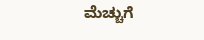ಮೆಚ್ಚುಗೆ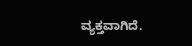ವ್ಯಕ್ತವಾಗಿದೆ.